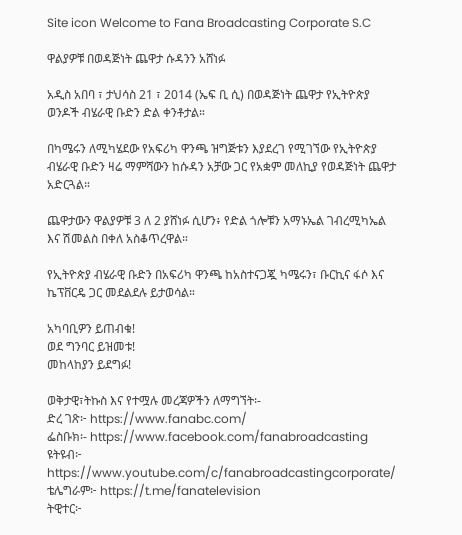Site icon Welcome to Fana Broadcasting Corporate S.C

ዋልያዎቹ በወዳጅነት ጨዋታ ሱዳንን አሸነፉ

አዲስ አበባ ፣ ታህሳስ 21 ፣ 2014 (ኤፍ ቢ ሲ) በወዳጅነት ጨዋታ የኢትዮጵያ ወንዶች ብሄራዊ ቡድን ድል ቀንቶታል።

በካሜሩን ለሚካሄደው የአፍሪካ ዋንጫ ዝግጅቱን እያደረገ የሚገኘው የኢትዮጵያ ብሄራዊ ቡድን ዛሬ ማምሻውን ከሱዳን አቻው ጋር የአቋም መለኪያ የወዳጅነት ጨዋታ አድርጓል።

ጨዋታውን ዋልያዎቹ 3 ለ 2 ያሸነፉ ሲሆን፥ የድል ጎሎቹን አማኑኤል ገብረሚካኤል እና ሽመልስ በቀለ አስቆጥረዋል።

የኢትዮጵያ ብሄራዊ ቡድን በአፍሪካ ዋንጫ ከአስተናጋጇ ካሜሩን፣ ቡርኪና ፋሶ እና ኬፕቨርዴ ጋር መደልደሉ ይታወሳል።

አካባቢዎን ይጠብቁ!
ወደ ግንባር ይዝመቱ!
መከላከያን ይደግፉ!

ወቅታዊ፣ትኩስ እና የተሟሉ መረጃዎችን ለማግኘት፡-
ድረ ገጽ፦ https://www.fanabc.com/
ፌስቡክ፡- https://www.facebook.com/fanabroadcasting
ዩትዩብ፦ https://www.youtube.com/c/fanabroadcastingcorporate/
ቴሌግራም፦ https://t.me/fanatelevision
ትዊተር፦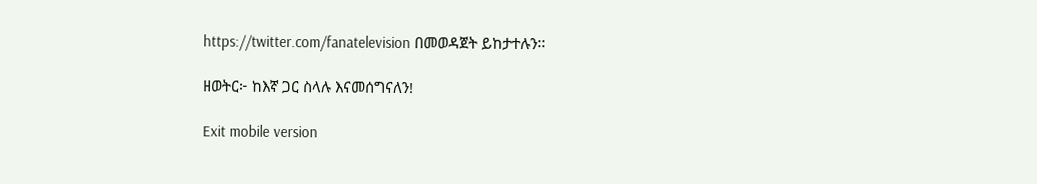https://twitter.com/fanatelevision በመወዳጀት ይከታተሉን፡፡

ዘወትር፦ ከእኛ ጋር ስላሉ እናመሰግናለን!

Exit mobile version